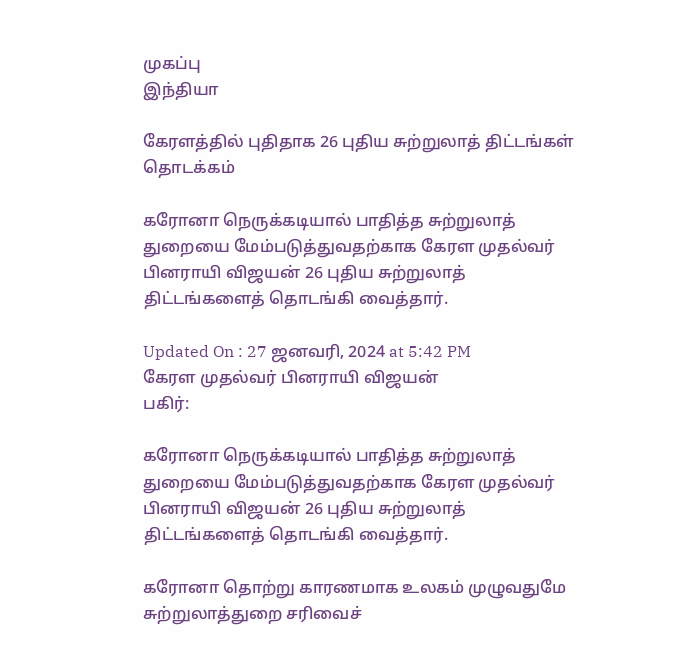முகப்பு
இந்தியா

கேரளத்தில் புதிதாக 26 புதிய சுற்றுலாத் திட்டங்கள் தொடக்கம்

கரோனா நெருக்கடியால் பாதித்த சுற்றுலாத் துறையை மேம்படுத்துவதற்காக கேரள முதல்வர் பினராயி விஜயன் 26 புதிய சுற்றுலாத் திட்டங்களைத் தொடங்கி வைத்தார்.

Updated On : 27 ஜனவரி, 2024 at 5:42 PM
கேரள முதல்வர் பினராயி விஜயன்
பகிர்:

கரோனா நெருக்கடியால் பாதித்த சுற்றுலாத் துறையை மேம்படுத்துவதற்காக கேரள முதல்வர் பினராயி விஜயன் 26 புதிய சுற்றுலாத் திட்டங்களைத் தொடங்கி வைத்தார்.

கரோனா தொற்று காரணமாக உலகம் முழுவதுமே சுற்றுலாத்துறை சரிவைச்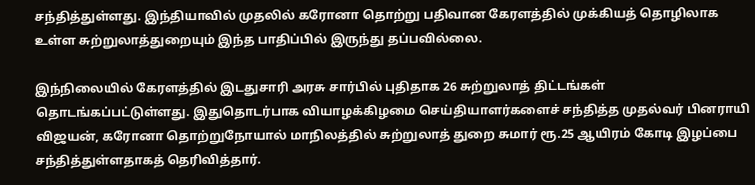சந்தித்துள்ளது. இந்தியாவில் முதலில் கரோனா தொற்று பதிவான கேரளத்தில் முக்கியத் தொழிலாக உள்ள சுற்றுலாத்துறையும் இந்த பாதிப்பில் இருந்து தப்பவில்லை.

இந்நிலையில் கேரளத்தில் இடதுசாரி அரசு சார்பில் புதிதாக 26 சுற்றுலாத் திட்டங்கள் தொடங்கப்பட்டுள்ளது. இதுதொடர்பாக வியாழக்கிழமை செய்தியாளர்களைச் சந்தித்த முதல்வர் பினராயி விஜயன், கரோனா தொற்றுநோயால் மாநிலத்தில் சுற்றுலாத் துறை சுமார் ரூ.25 ஆயிரம் கோடி இழப்பை சந்தித்துள்ளதாகத் தெரிவித்தார்.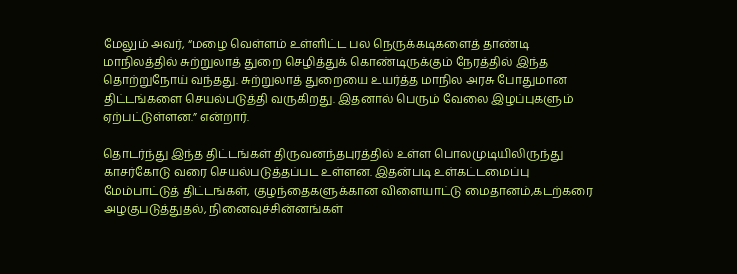மேலும் அவர், “மழை வெள்ளம் உள்ளிட்ட பல நெருக்கடிகளைத் தாண்டி மாநிலத்தில் சுற்றுலாத் துறை செழித்துக் கொண்டிருக்கும் நேரத்தில் இந்த தொற்றுநோய் வந்தது. சுற்றுலாத் துறையை உயர்த்த மாநில அரசு போதுமான திட்டங்களை செயல்படுத்தி வருகிறது. இதனால் பெரும் வேலை இழப்புகளும் ஏற்பட்டுள்ளன.” என்றார்.

தொடர்ந்து இந்த திட்டங்கள் திருவனந்தபுரத்தில் உள்ள பொலமுடியிலிருந்து காசர்கோடு வரை செயல்படுத்தப்பட உள்ளன. இதன்படி உள்கட்டமைப்பு மேம்பாட்டுத் திட்டங்கள், குழந்தைகளுக்கான விளையாட்டு மைதானம்,கடற்கரை அழகுபடுத்துதல், நினைவுச்சின்னங்கள்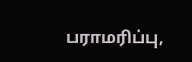பராமரிப்பு,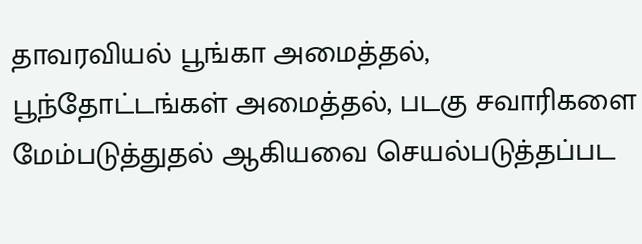தாவரவியல் பூங்கா அமைத்தல், பூந்தோட்டங்கள் அமைத்தல், படகு சவாரிகளை மேம்படுத்துதல் ஆகியவை செயல்படுத்தப்பட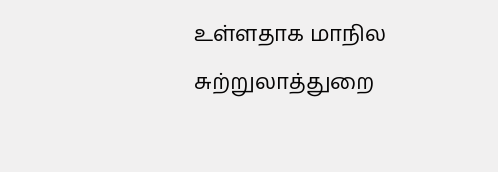உள்ளதாக மாநில சுற்றுலாத்துறை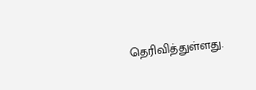தெரிவித்துள்ளது.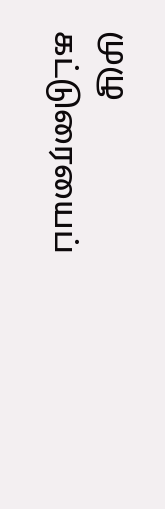முழு கட்டுரையைப்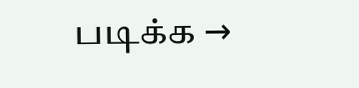படிக்க →